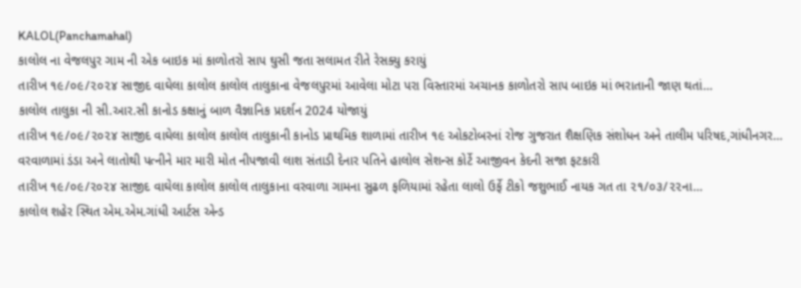KALOL(Panchamahal)
કાલોલ ના વેજલપુર ગામ ની એક બાઇક માં કાળોતરો સાપ ઘુસી જતા સલામત રીતે રેસક્યુ કરાયું
તારીખ ૧૯/૦૯/૨૦૨૪ સાજીદ વાઘેલા કાલોલ કાલોલ તાલુકાના વેજલપુરમાં આવેલા મોટા પરા વિસ્તારમાં અચાનક કાળોતરો સાપ બાઇક માં ભરાતાની જાણ થતાં…
કાલોલ તાલુકા ની સી.આર.સી કાનોડ કક્ષાનું બાળ વૈજ્ઞાનિક પ્રદર્શન 2024 યોજાયું
તારીખ ૧૯/૦૯/૨૦૨૪ સાજીદ વાઘેલા કાલોલ કાલોલ તાલુકાની કાનોડ પ્રાથમિક શાળામાં તારીખ ૧૯ ઓકટોબરનાં રોજ ગુજરાત શૈક્ષણિક સંશોધન અને તાલીમ પરિષદ,ગાંધીનગર…
વરવાળામાં ડંડા અને લાતોથી પત્નીને માર મારી મોત નીપજાવી લાશ સંતાડી દેનાર પતિને હાલોલ સેશન્સ કોર્ટે આજીવન કેદની સજા ફટકારી
તારીખ ૧૯/૦૯/૨૦૨૪ સાજીદ વાઘેલા કાલોલ કાલોલ તાલુકાના વરવાળા ગામના સુઢળ ફળિયામાં રહેતા લાલો ઉર્ફે ટીકો જશુભાઈ નાયક ગત તા ૨૧/૦૩/૨૨ના…
કાલોલ શહેર સ્થિત એમ.એમ.ગાંધી આર્ટસ એન્ડ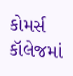કોમર્સ કૉલેજમાં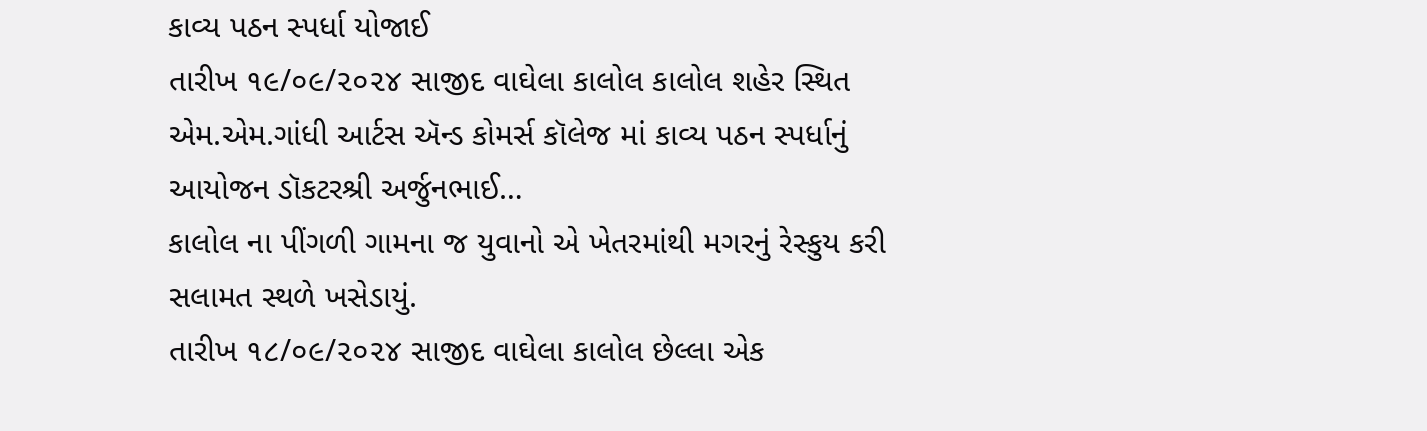કાવ્ય પઠન સ્પર્ધા યોજાઈ
તારીખ ૧૯/૦૯/૨૦૨૪ સાજીદ વાઘેલા કાલોલ કાલોલ શહેર સ્થિત એમ.એમ.ગાંધી આર્ટસ ઍન્ડ કોમર્સ કૉલેજ માં કાવ્ય પઠન સ્પર્ધાનું આયોજન ડૉકટરશ્રી અર્જુનભાઈ…
કાલોલ ના પીંગળી ગામના જ યુવાનો એ ખેતરમાંથી મગરનું રેસ્કુય કરી સલામત સ્થળે ખસેડાયું.
તારીખ ૧૮/૦૯/૨૦૨૪ સાજીદ વાઘેલા કાલોલ છેલ્લા એક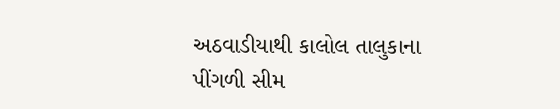અઠવાડીયાથી કાલોલ તાલુકાના પીંગળી સીમ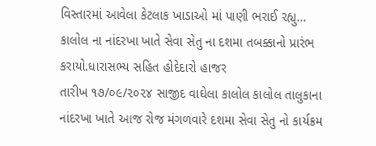વિસ્તારમાં આવેલા કેટલાક ખાડાઓ માં પાણી ભરાઈ રહ્યુ…
કાલોલ ના નાંદરખા ખાતે સેવા સેતુ ના દશમા તબક્કાનો પ્રારંભ કરાયો.ધારાસભ્ય સહિત હોદેદારો હાજર
તારીખ ૧૭/૦૯/૨૦૨૪ સાજીદ વાઘેલા કાલોલ કાલોલ તાલુકાના નાંદરખા ખાતે આજ રોજ મંગળવારે દશમા સેવા સેતુ નો કાર્યક્રમ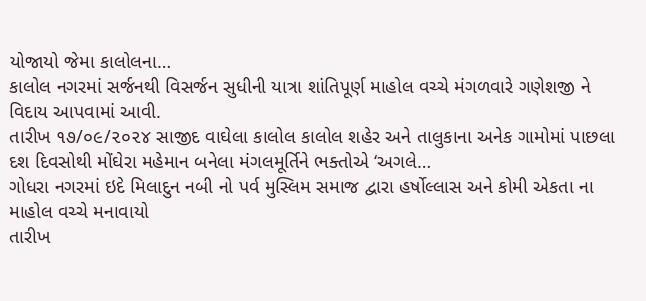યોજાયો જેમા કાલોલના…
કાલોલ નગરમાં સર્જનથી વિસર્જન સુધીની યાત્રા શાંતિપૂર્ણ માહોલ વચ્ચે મંગળવારે ગણેશજી ને વિદાય આપવામાં આવી.
તારીખ ૧૭/૦૯/૨૦૨૪ સાજીદ વાઘેલા કાલોલ કાલોલ શહેર અને તાલુકાના અનેક ગામોમાં પાછલા દશ દિવસોથી મોંઘેરા મહેમાન બનેલા મંગલમૂર્તિને ભક્તોએ ‘અગલે…
ગોધરા નગરમાં ઇદે મિલાદુન નબી નો પર્વ મુસ્લિમ સમાજ દ્વારા હર્ષોલ્લાસ અને કોમી એકતા ના માહોલ વચ્ચે મનાવાયો
તારીખ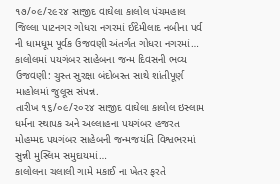૧૭/૦૯/૨૯૨૪ સાજીદ વાઘેલા કાલોલ પંચમહાલ જિલ્લા પાટનગર ગોધરા નગરમાં ઈદેમીલાદ નબીના પર્વ ની ધામધૂમ પૂર્વક ઉજવણી અંતર્ગત ગોધરા નગરમાં…
કાલોલમાં પયગંબર સાહેબના જન્મ દિવસની ભવ્ય ઉજવણી: ચુસ્ત સુરક્ષા બંદોબસ્ત સાથે શાંતીપૂર્ણ માહોલમાં જુલૂસ સંપન્ન.
તારીખ ૧૬/૦૯/૨૦૨૪ સાજીદ વાઘેલા કાલોલ ઇસ્લામ ધર્મના સ્થાપક અને અલ્લાહના પયગંબર હજરત મોહમ્મદ પયગંબર સાહેબની જન્મજયંતિ વિશ્વભરમાં સુન્ની મુસ્લિમ સમુદાયમાં…
કાલોલના ચલાલી ગામે મકાઈ ના ખેતર ફરતે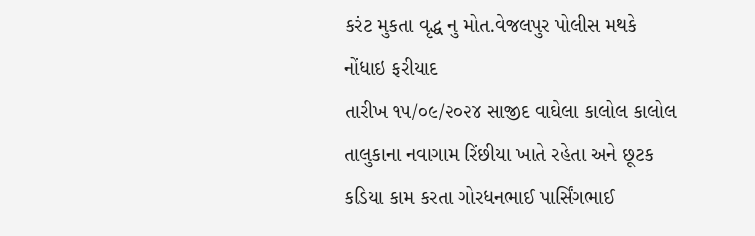કરંટ મુકતા વૃદ્ધ નુ મોત.વેજલપુર પોલીસ મથકે નોંધાઇ ફરીયાદ
તારીખ ૧૫/૦૯/૨૦૨૪ સાજીદ વાઘેલા કાલોલ કાલોલ તાલુકાના નવાગામ રિંછીયા ખાતે રહેતા અને છૂટક કડિયા કામ કરતા ગોરધનભાઈ પાર્સિંગભાઈ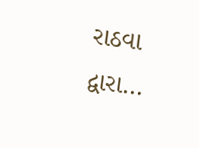રાઠવા દ્વારા…